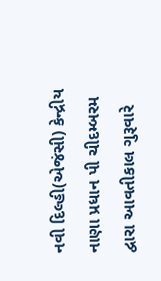નવી દિલ્હી(એજંસી) કેન્દ્રીય નાણા પ્રધાન પી ચીદમ્બરમ દ્વારા આવતીકાલ ગુરૂવારે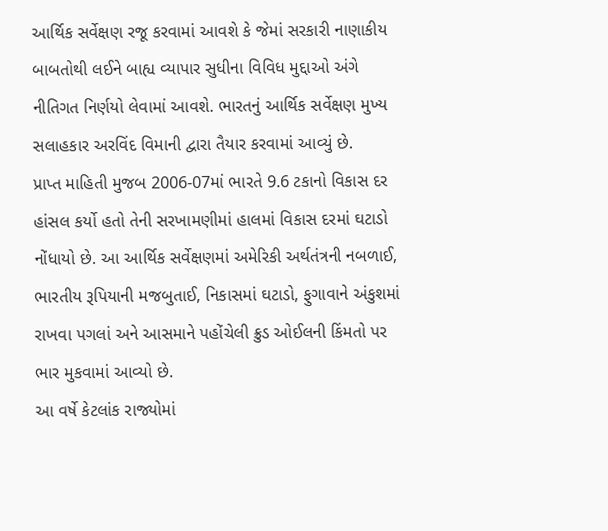આર્થિક સર્વેક્ષણ રજૂ કરવામાં આવશે કે જેમાં સરકારી નાણાકીય બાબતોથી લઈને બાહ્ય વ્યાપાર સુધીના વિવિધ મુદ્દાઓ અંગે નીતિગત નિર્ણયો લેવામાં આવશે. ભારતનું આર્થિક સર્વેક્ષણ મુખ્ય સલાહકાર અરવિંદ વિમાની દ્વારા તૈયાર કરવામાં આવ્યું છે.
પ્રાપ્ત માહિતી મુજબ 2006-07માં ભારતે 9.6 ટકાનો વિકાસ દર હાંસલ કર્યો હતો તેની સરખામણીમાં હાલમાં વિકાસ દરમાં ઘટાડો નોંધાયો છે. આ આર્થિક સર્વેક્ષણમાં અમેરિકી અર્થતંત્રની નબળાઈ, ભારતીય રૂપિયાની મજબુતાઈ, નિકાસમાં ઘટાડો, ફુગાવાને અંકુશમાં રાખવા પગલાં અને આસમાને પહોંચેલી ક્રુડ ઓઈલની કિંમતો પર ભાર મુકવામાં આવ્યો છે.
આ વર્ષે કેટલાંક રાજ્યોમાં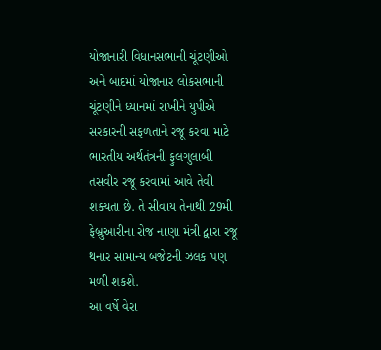યોજાનારી વિધાનસભાની ચૂંટણીઓ અને બાદમાં યોજાનાર લોકસભાની ચૂંટણીને ધ્યાનમાં રાખીને યુપીએ સરકારની સફળતાને રજૂ કરવા માટે ભારતીય અર્થતંત્રની ફુલગુલાબી તસવીર રજૂ કરવામાં આવે તેવી શક્યતા છે. તે સીવાય તેનાથી 29મી ફેબ્રુઆરીના રોજ નાણા મંત્રી દ્વારા રજૂ થનાર સામાન્ય બજેટની ઝલક પણ મળી શકશે.
આ વર્ષે વેરા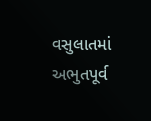વસુલાતમાં અભુતપૂર્વ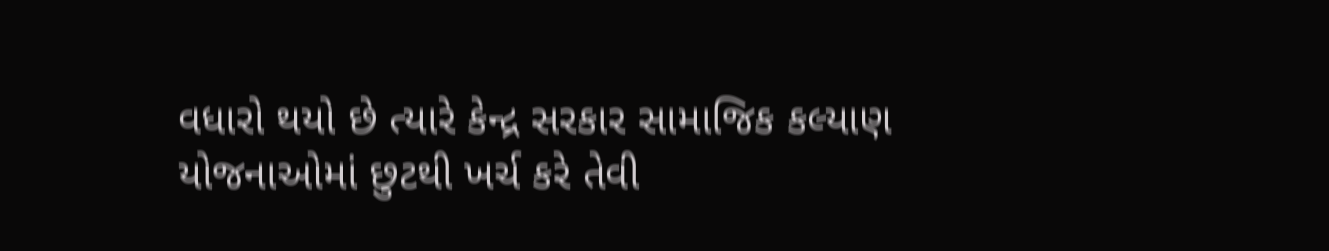વધારો થયો છે ત્યારે કેન્દ્ર સરકાર સામાજિક કલ્યાણ યોજનાઓમાં છુટથી ખર્ચ કરે તેવી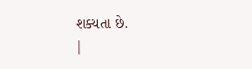શક્યતા છે.
|